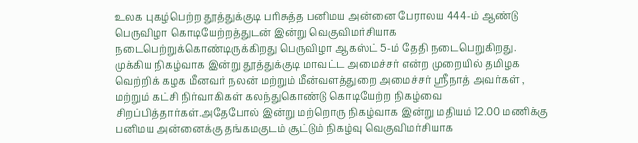உலக புகழ்பெற்ற தூத்துக்குடி பரிசுத்த பனிமய அன்னை பேராலய 444-ம் ஆண்டு பெருவிழா கொடியேற்றத்துடன் இன்று வெகுவிமர்சியாக நடைபெற்றுக்கொண்டிருக்கிறது பெருவிழா ஆகஸ்ட் 5-ம் தேதி நடைபெறுகிறது.
முக்கிய நிகழ்வாக இன்று தூத்துக்குடி மாவட்ட அமைச்சர் என்ற முறையில் தமிழக வெற்றிக் கழக மீனவர் நலன் மற்றும் மீன்வளத்துறை அமைச்சர் ஸ்ரீநாத் அவர்கள் , மற்றும் கட்சி நிர்வாகிகள் கலந்துகொண்டு கொடியேற்ற நிகழ்வை சிறப்பித்தார்கள்.அதேபோல் இன்று மற்றொரு நிகழ்வாக இன்று மதியம் 12.00 மணிக்கு பனிமய அன்னைக்கு தங்கமகுடம் சூட்டும் நிகழ்வு வெகுவிமர்சியாக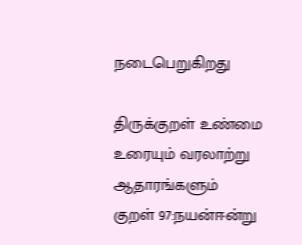நடைபெறுகிறது

திருக்குறள் உண்மை உரையும் வரலாற்று ஆதாரங்களும்
குறள் 97:நயன்ஈன்று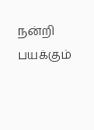நன்றி பயக்கும்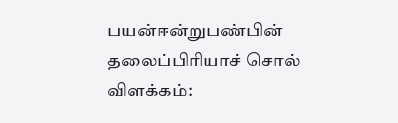பயன்ஈன்றுபண்பின் தலைப்பிரியாச் சொல் விளக்கம்: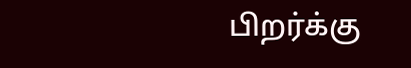பிறர்க்கு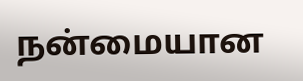நன்மையான